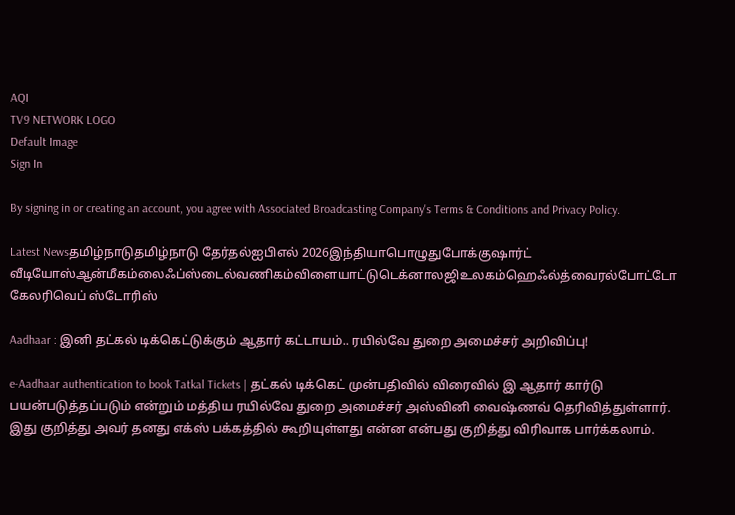AQI
TV9 NETWORK LOGO
Default Image
Sign In

By signing in or creating an account, you agree with Associated Broadcasting Company's Terms & Conditions and Privacy Policy.

Latest Newsதமிழ்நாடுதமிழ்நாடு தேர்தல்ஐபிஎல் 2026இந்தியாபொழுதுபோக்குஷார்ட் வீடியோஸ்ஆன்மீகம்லைஃப்ஸ்டைல்வணிகம்விளையாட்டுடெக்னாலஜிஉலகம்ஹெஃல்த்வைரல்போட்டோ கேலரிவெப் ஸ்டோரிஸ்

Aadhaar : இனி தட்கல் டிக்கெட்டுக்கும் ஆதார் கட்டாயம்.. ரயில்வே துறை அமைச்சர் அறிவிப்பு!

e-Aadhaar authentication to book Tatkal Tickets | தட்கல் டிக்கெட் முன்பதிவில் விரைவில் இ ஆதார் கார்டு பயன்படுத்தப்படும் என்றும் மத்திய ரயில்வே துறை அமைச்சர் அஸ்வினி வைஷ்ணவ் தெரிவித்துள்ளார். இது குறித்து அவர் தனது எக்ஸ் பக்கத்தில் கூறியுள்ளது என்ன என்பது குறித்து விரிவாக பார்க்கலாம்.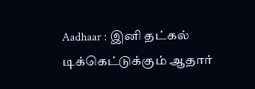Aadhaar : இனி தட்கல் டிக்கெட்டுக்கும் ஆதார்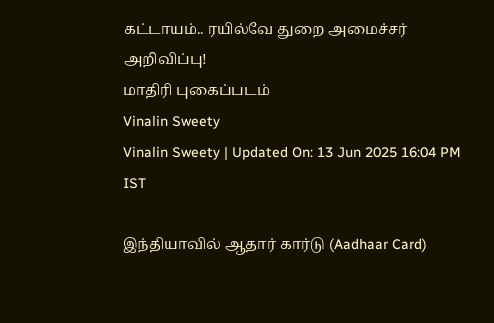கட்டாயம்.. ரயில்வே துறை அமைச்சர் அறிவிப்பு!
மாதிரி புகைப்படம்
Vinalin Sweety
Vinalin Sweety | Updated On: 13 Jun 2025 16:04 PM IST

இந்தியாவில் ஆதார் கார்டு (Aadhaar Card)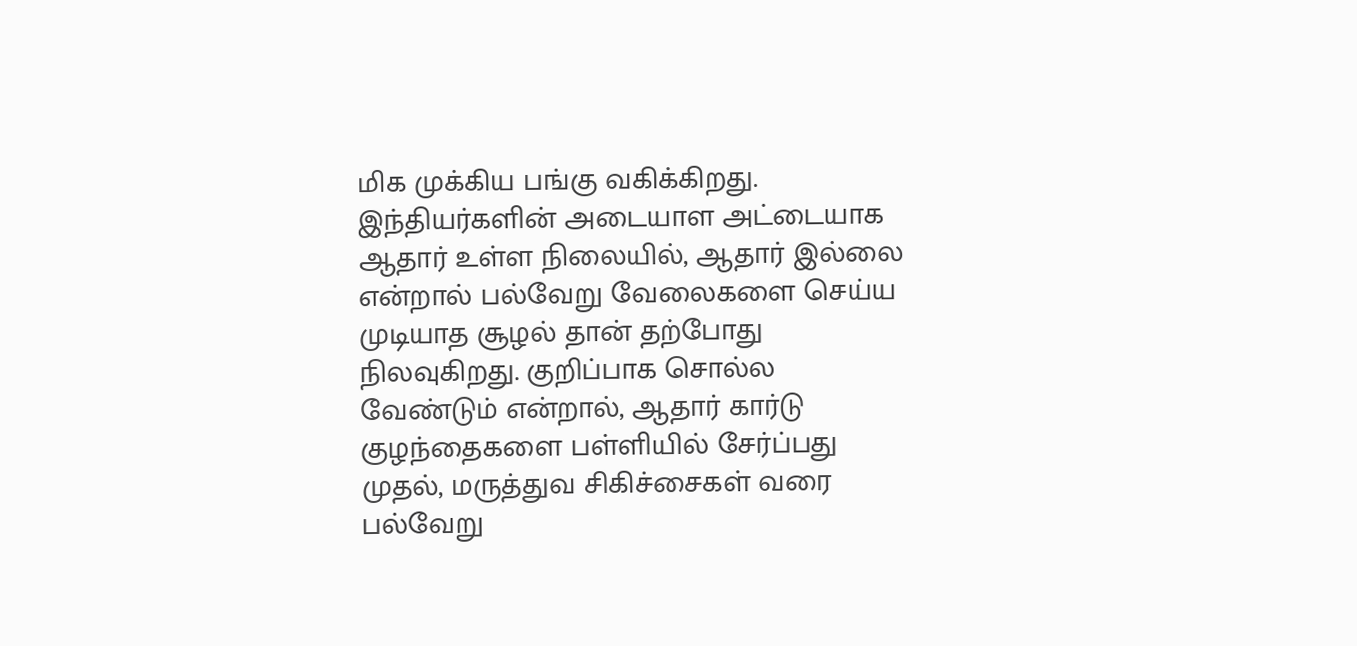மிக முக்கிய பங்கு வகிக்கிறது. இந்தியர்களின் அடையாள அட்டையாக ஆதார் உள்ள நிலையில், ஆதார் இல்லை என்றால் பல்வேறு வேலைகளை செய்ய முடியாத சூழல் தான் தற்போது நிலவுகிறது. குறிப்பாக சொல்ல வேண்டும் என்றால், ஆதார் கார்டு குழந்தைகளை பள்ளியில் சேர்ப்பது முதல், மருத்துவ சிகிச்சைகள் வரை பல்வேறு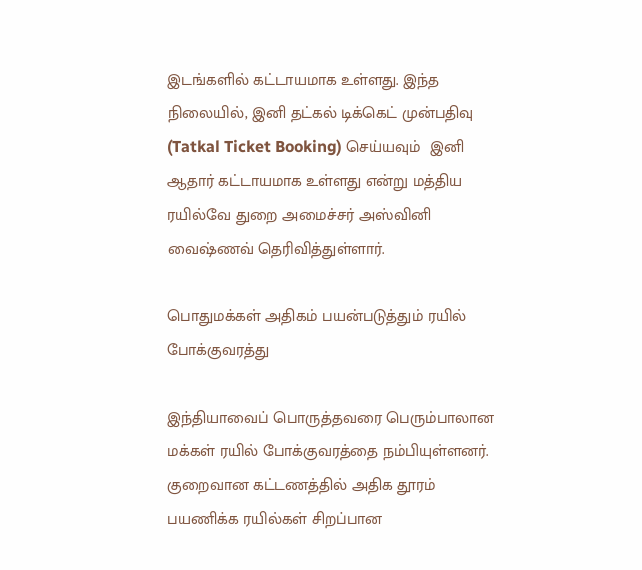இடங்களில் கட்டாயமாக உள்ளது. இந்த நிலையில், இனி தட்கல் டிக்கெட் முன்பதிவு (Tatkal Ticket Booking) செய்யவும்  இனி ஆதார் கட்டாயமாக உள்ளது என்று மத்திய ரயில்வே துறை அமைச்சர் அஸ்வினி வைஷ்ணவ் தெரிவித்துள்ளார்.

பொதுமக்கள் அதிகம் பயன்படுத்தும் ரயில் போக்குவரத்து

இந்தியாவைப் பொருத்தவரை பெரும்பாலான மக்கள் ரயில் போக்குவரத்தை நம்பியுள்ளனர். குறைவான கட்டணத்தில் அதிக தூரம் பயணிக்க ரயில்கள் சிறப்பான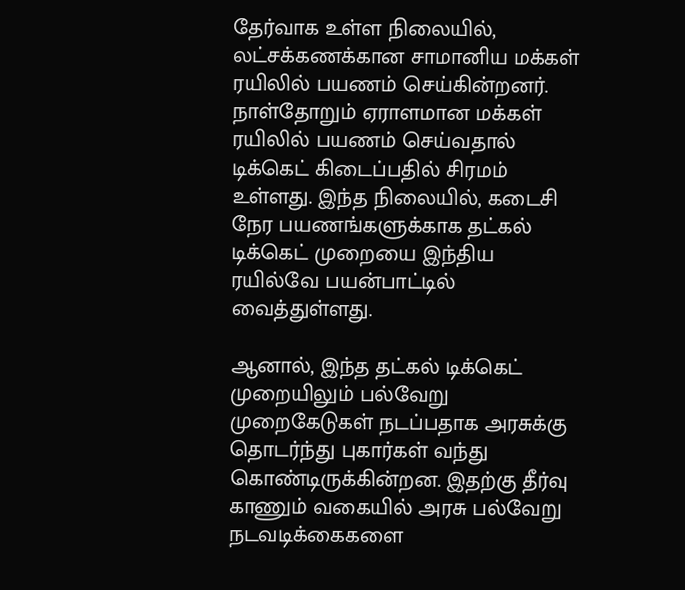தேர்வாக உள்ள நிலையில், லட்சக்கணக்கான சாமானிய மக்கள் ரயிலில் பயணம் செய்கின்றனர். நாள்தோறும் ஏராளமான மக்கள் ரயிலில் பயணம் செய்வதால் டிக்கெட் கிடைப்பதில் சிரமம் உள்ளது. இந்த நிலையில், கடைசி நேர பயணங்களுக்காக தட்கல் டிக்கெட் முறையை இந்திய ரயில்வே பயன்பாட்டில் வைத்துள்ளது.

ஆனால், இந்த தட்கல் டிக்கெட் முறையிலும் பல்வேறு முறைகேடுகள் நடப்பதாக அரசுக்கு தொடர்ந்து புகார்கள் வந்து கொண்டிருக்கின்றன. இதற்கு தீர்வு காணும் வகையில் அரசு பல்வேறு நடவடிக்கைகளை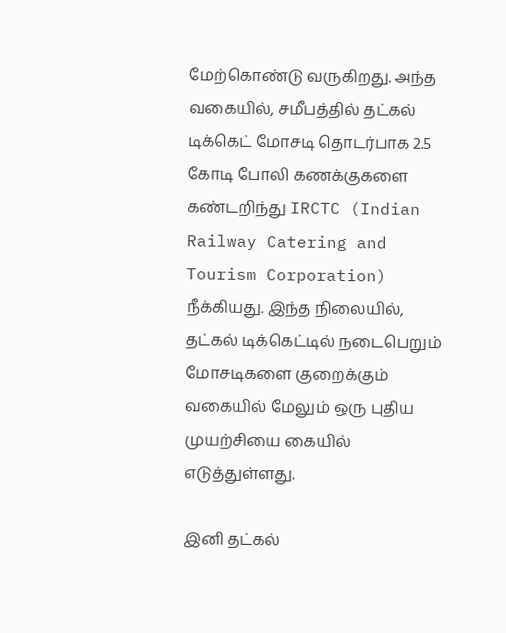மேற்கொண்டு வருகிறது. அந்த வகையில், சமீபத்தில் தட்கல் டிக்கெட் மோசடி தொடர்பாக 2.5 கோடி போலி கணக்குகளை கண்டறிந்து IRCTC (Indian Railway Catering and Tourism Corporation) நீக்கியது. இந்த நிலையில், தட்கல் டிக்கெட்டில் நடைபெறும் மோசடிகளை குறைக்கும் வகையில் மேலும் ஒரு புதிய முயற்சியை கையில் எடுத்துள்ளது.

இனி தட்கல்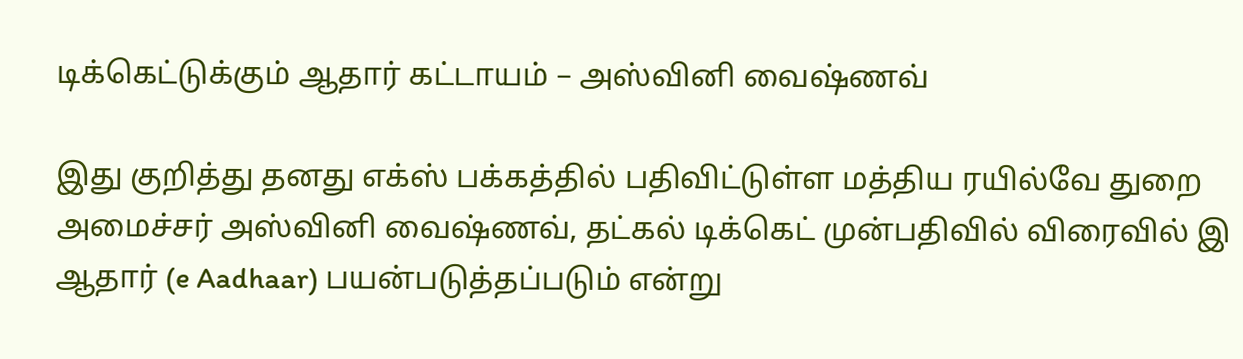டிக்கெட்டுக்கும் ஆதார் கட்டாயம் – அஸ்வினி வைஷ்ணவ்

இது குறித்து தனது எக்ஸ் பக்கத்தில் பதிவிட்டுள்ள மத்திய ரயில்வே துறை அமைச்சர் அஸ்வினி வைஷ்ணவ், தட்கல் டிக்கெட் முன்பதிவில் விரைவில் இ ஆதார் (e Aadhaar) பயன்படுத்தப்படும் என்று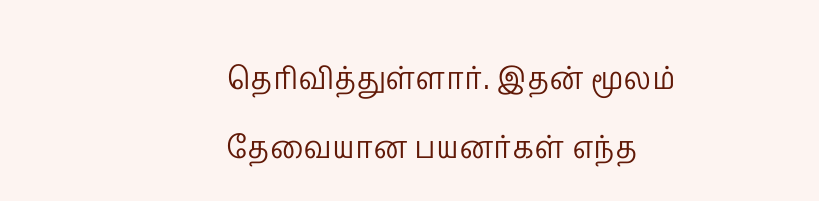தெரிவித்துள்ளார். இதன் மூலம் தேவையான பயனர்கள் எந்த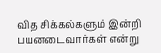வித சிக்கல்களும் இன்றி பயனடைவார்கள் என்று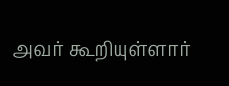அவர் கூறியுள்ளார்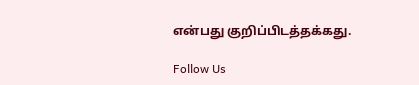என்பது குறிப்பிடத்தக்கது.

Follow Us